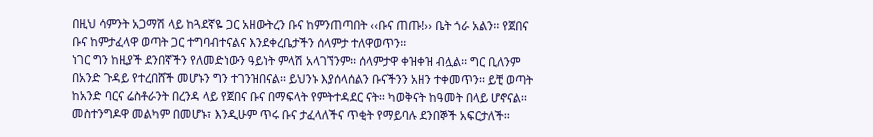በዚህ ሳምንት አጋማሽ ላይ ከጓደኛዬ ጋር አዘውትረን ቡና ከምንጠጣበት ‹‹ቡና ጠጡ!›› ቤት ጎራ አልን፡፡ የጀበና ቡና ከምታፈላዋ ወጣት ጋር ተግባብተናልና እንደቀረቤታችን ሰላምታ ተለዋወጥን፡፡
ነገር ግን ከዚያች ደንበኛችን የለመድነውን ዓይነት ምላሽ አላገኘንም፡፡ ሰላምታዋ ቀዝቀዝ ብሏል፡፡ ግር ቢለንም በአንድ ጉዳይ የተረበሸች መሆኑን ግን ተገንዝበናል፡፡ ይህንኑ እያሰላሰልን ቡናችንን አዘን ተቀመጥን፡፡ ይቺ ወጣት ከአንድ ባርና ሬስቶራንት በረንዳ ላይ የጀበና ቡና በማፍላት የምትተዳደር ናት፡፡ ካወቅናት ከዓመት በላይ ሆኖናል፡፡ መስተንግዶዋ መልካም በመሆኑ፣ እንዲሁም ጥሩ ቡና ታፈላለችና ጥቂት የማይባሉ ደንበኞች አፍርታለች፡፡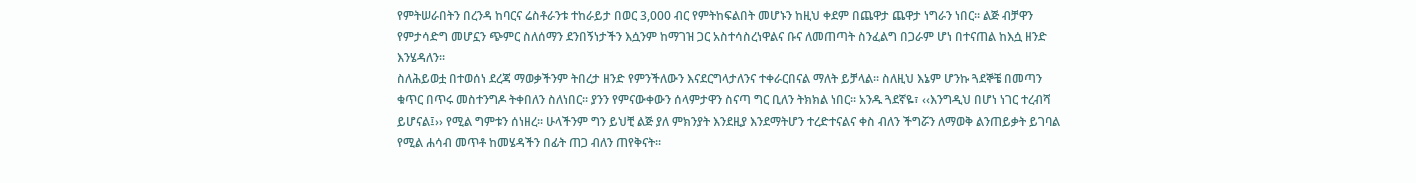የምትሠራበትን በረንዳ ከባርና ሬስቶራንቱ ተከራይታ በወር 3,000 ብር የምትከፍልበት መሆኑን ከዚህ ቀደም በጨዋታ ጨዋታ ነግራን ነበር፡፡ ልጅ ብቻዋን የምታሳድግ መሆኗን ጭምር ስለሰማን ደንበኝነታችን እሷንም ከማገዝ ጋር አስተሳስረነዋልና ቡና ለመጠጣት ስንፈልግ በጋራም ሆነ በተናጠል ከእሷ ዘንድ እንሄዳለን፡፡
ስለሕይወቷ በተወሰነ ደረጃ ማወቃችንም ትበረታ ዘንድ የምንችለውን እናደርግላታለንና ተቀራርበናል ማለት ይቻላል፡፡ ስለዚህ እኔም ሆንኩ ጓደኞቼ በመጣን ቁጥር በጥሩ መስተንግዶ ትቀበለን ስለነበር፡፡ ያንን የምናውቀውን ሰላምታዋን ስናጣ ግር ቢለን ትክክል ነበር፡፡ አንዱ ጓደኛዬ፣ ‹‹እንግዲህ በሆነ ነገር ተረብሻ ይሆናል፤›› የሚል ግምቱን ሰነዘረ፡፡ ሁላችንም ግን ይህቺ ልጅ ያለ ምክንያት እንደዚያ እንደማትሆን ተረድተናልና ቀስ ብለን ችግሯን ለማወቅ ልንጠይቃት ይገባል የሚል ሐሳብ መጥቶ ከመሄዳችን በፊት ጠጋ ብለን ጠየቅናት፡፡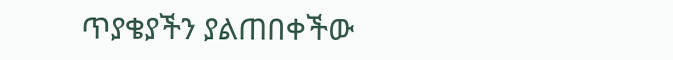ጥያቄያችን ያልጠበቀችው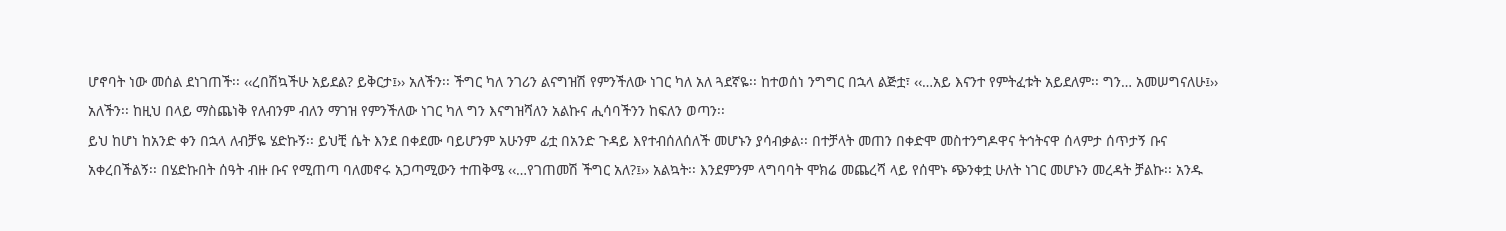ሆኖባት ነው መሰል ደነገጠች፡፡ ‹‹ረበሽኳችሁ አይደል? ይቅርታ፤›› አለችን፡፡ ችግር ካለ ንገሪን ልናግዝሽ የምንችለው ነገር ካለ አለ ጓደኛዬ፡፡ ከተወሰነ ንግግር በኋላ ልጅቷ፣ ‹‹…አይ እናንተ የምትፈቱት አይደለም፡፡ ግን… አመሠግናለሁ፤›› አለችን፡፡ ከዚህ በላይ ማስጨነቅ የለብንም ብለን ማገዝ የምንችለው ነገር ካለ ግን እናግዝሻለን አልኩና ሒሳባችንን ከፍለን ወጣን፡፡
ይህ ከሆነ ከአንድ ቀን በኋላ ለብቻዬ ሄድኩኝ፡፡ ይህቺ ሴት እንደ በቀደሙ ባይሆንም አሁንም ፊቷ በአንድ ጉዳይ እየተብሰለሰለች መሆኑን ያሳብቃል፡፡ በተቻላት መጠን በቀድሞ መስተንግዶዋና ትኅትናዋ ሰላምታ ሰጥታኝ ቡና አቀረበችልኝ፡፡ በሄድኩበት ሰዓት ብዙ ቡና የሚጠጣ ባለመኖሩ አጋጣሚውን ተጠቅሜ ‹‹…የገጠመሽ ችግር አለ?፤›› አልኳት፡፡ እንደምንም ላግባባት ሞክሬ መጨረሻ ላይ የሰሞኑ ጭንቀቷ ሁለት ነገር መሆኑን መረዳት ቻልኩ፡፡ አንዱ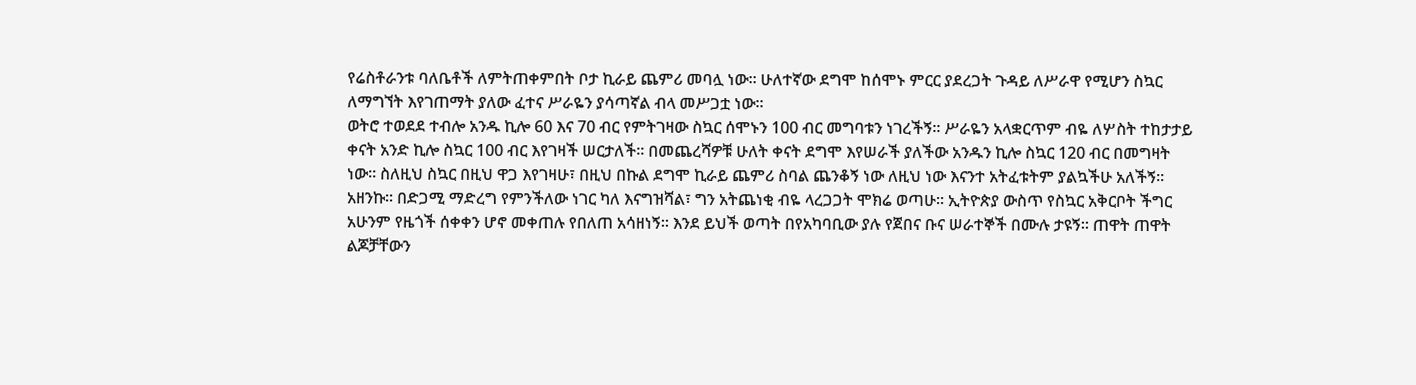የሬስቶራንቱ ባለቤቶች ለምትጠቀምበት ቦታ ኪራይ ጨምሪ መባሏ ነው፡፡ ሁለተኛው ደግሞ ከሰሞኑ ምርር ያደረጋት ጉዳይ ለሥራዋ የሚሆን ስኳር ለማግኘት እየገጠማት ያለው ፈተና ሥራዬን ያሳጣኛል ብላ መሥጋቷ ነው፡፡
ወትሮ ተወደደ ተብሎ አንዱ ኪሎ 60 እና 70 ብር የምትገዛው ስኳር ሰሞኑን 100 ብር መግባቱን ነገረችኝ፡፡ ሥራዬን አላቋርጥም ብዬ ለሦስት ተከታታይ ቀናት አንድ ኪሎ ስኳር 100 ብር እየገዛች ሠርታለች፡፡ በመጨረሻዎቹ ሁለት ቀናት ደግሞ እየሠራች ያለችው አንዱን ኪሎ ስኳር 120 ብር በመግዛት ነው፡፡ ስለዚህ ስኳር በዚህ ዋጋ እየገዛሁ፣ በዚህ በኩል ደግሞ ኪራይ ጨምሪ ስባል ጨንቆኝ ነው ለዚህ ነው እናንተ አትፈቱትም ያልኳችሁ አለችኝ፡፡ አዘንኩ፡፡ በድጋሚ ማድረግ የምንችለው ነገር ካለ እናግዝሻል፣ ግን አትጨነቂ ብዬ ላረጋጋት ሞክሬ ወጣሁ፡፡ ኢትዮጵያ ውስጥ የስኳር አቅርቦት ችግር አሁንም የዜጎች ሰቀቀን ሆኖ መቀጠሉ የበለጠ አሳዘነኝ፡፡ እንደ ይህች ወጣት በየአካባቢው ያሉ የጀበና ቡና ሠራተኞች በሙሉ ታዩኝ፡፡ ጠዋት ጠዋት ልጆቻቸውን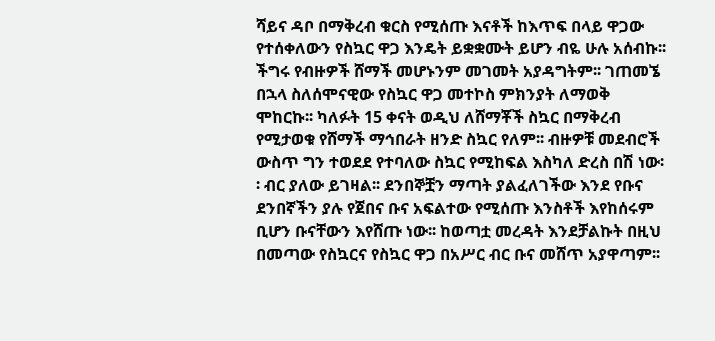ሻይና ዳቦ በማቅረብ ቁርስ የሚሰጡ እናቶች ከእጥፍ በላይ ዋጋው የተሰቀለውን የስኳር ዋጋ እንዴት ይቋቋሙት ይሆን ብዬ ሁሉ አሰብኩ፡፡ ችግሩ የብዙዎች ሸማች መሆኑንም መገመት አያዳግትም፡፡ ገጠመኜ በኋላ ስለሰሞናዊው የስኳር ዋጋ መተኮስ ምክንያት ለማወቅ ሞከርኩ፡፡ ካለፉት 15 ቀናት ወዲህ ለሸማቾች ስኳር በማቅረብ የሚታወቁ የሸማች ማኅበራት ዘንድ ስኳር የለም፡፡ ብዙዎቹ መደብሮች ውስጥ ግን ተወደደ የተባለው ስኳር የሚከፍል እስካለ ድረስ በሽ ነው፡፡ ብር ያለው ይገዛል፡፡ ደንበኞቿን ማጣት ያልፈለገችው እንደ የቡና ደንበኛችን ያሉ የጀበና ቡና አፍልተው የሚሰጡ እንስቶች እየከሰሩም ቢሆን ቡናቸውን እየሸጡ ነው፡፡ ከወጣቷ መረዳት እንደቻልኩት በዚህ በመጣው የስኳርና የስኳር ዋጋ በአሥር ብር ቡና መሸጥ አያዋጣም፡፡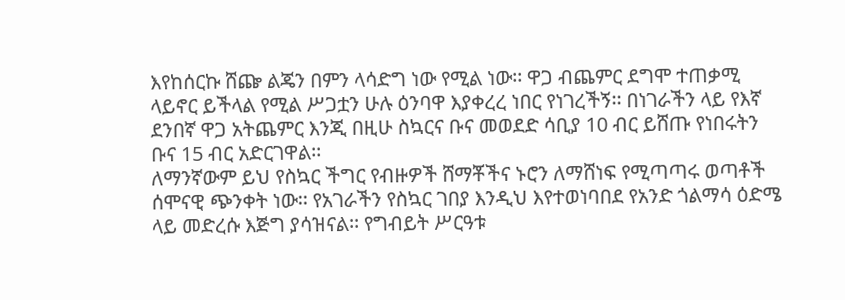እየከሰርኩ ሸጬ ልጄን በምን ላሳድግ ነው የሚል ነው፡፡ ዋጋ ብጨምር ደግሞ ተጠቃሚ ላይኖር ይችላል የሚል ሥጋቷን ሁሉ ዕንባዋ እያቀረረ ነበር የነገረችኝ፡፡ በነገራችን ላይ የእኛ ደንበኛ ዋጋ አትጨምር እንጂ በዚሁ ስኳርና ቡና መወደድ ሳቢያ 10 ብር ይሸጡ የነበሩትን ቡና 15 ብር አድርገዋል፡፡
ለማንኛውም ይህ የስኳር ችግር የብዙዎች ሸማቾችና ኑሮን ለማሸነፍ የሚጣጣሩ ወጣቶች ሰሞናዊ ጭንቀት ነው፡፡ የአገራችን የስኳር ገበያ እንዲህ እየተወነባበደ የአንድ ጎልማሳ ዕድሜ ላይ መድረሱ እጅግ ያሳዝናል፡፡ የግብይት ሥርዓቱ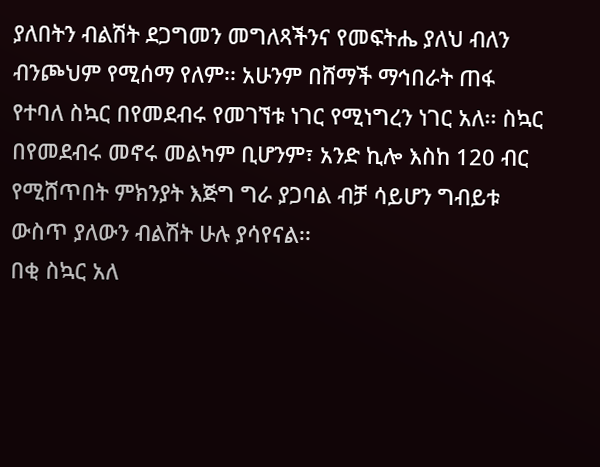ያለበትን ብልሽት ደጋግመን መግለጻችንና የመፍትሔ ያለህ ብለን ብንጮህም የሚሰማ የለም፡፡ አሁንም በሸማች ማኅበራት ጠፋ የተባለ ስኳር በየመደብሩ የመገኘቱ ነገር የሚነግረን ነገር አለ፡፡ ስኳር በየመደብሩ መኖሩ መልካም ቢሆንም፣ አንድ ኪሎ እስከ 120 ብር የሚሸጥበት ምክንያት እጅግ ግራ ያጋባል ብቻ ሳይሆን ግብይቱ ውስጥ ያለውን ብልሽት ሁሉ ያሳየናል፡፡
በቂ ስኳር አለ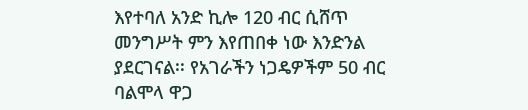እየተባለ አንድ ኪሎ 120 ብር ሲሸጥ መንግሥት ምን እየጠበቀ ነው እንድንል ያደርገናል፡፡ የአገራችን ነጋዴዎችም 50 ብር ባልሞላ ዋጋ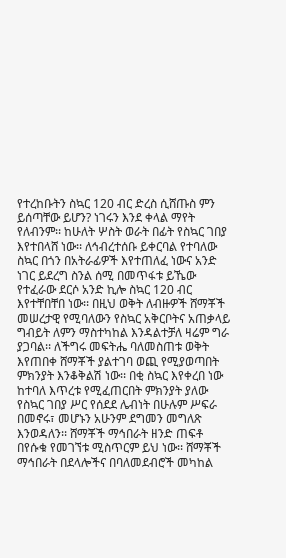የተረከቡትን ስኳር 120 ብር ድረስ ሲሸጡስ ምን ይሰጣቸው ይሆን? ነገሩን እንደ ቀላል ማየት የለብንም፡፡ ከሁለት ሦስት ወራት በፊት የስኳር ገበያ እየተበላሸ ነው፡፡ ለኅብረተሰቡ ይቀርባል የተባለው ስኳር በጎን በአትራፊዎች እየተጠለፈ ነውና አንድ ነገር ይደረግ ስንል ሰሚ በመጥፋቱ ይኼው የተፈራው ደርሶ አንድ ኪሎ ስኳር 120 ብር እየተቸበቸበ ነው፡፡ በዚህ ወቅት ለብዙዎች ሸማቾች መሠረታዊ የሚባለውን የስኳር አቅርቦትና አጠቃላይ ግብይት ለምን ማስተካከል እንዳልተቻለ ዛሬም ግራ ያጋባል፡፡ ለችግሩ መፍትሔ ባለመስጠቱ ወቅት እየጠበቀ ሸማቾች ያልተገባ ወጪ የሚያወጣበት ምክንያት እንቆቅልሽ ነው፡፡ በቂ ስኳር እየቀረበ ነው ከተባለ እጥረቱ የሚፈጠርበት ምክንያት ያለው የስኳር ገበያ ሥር የሰደደ ሌብነት በሁሉም ሥፍራ በመኖሩ፣ መሆኑን አሁንም ደግመን መግለጽ እንወዳለን፡፡ ሸማቾች ማኅበራት ዘንድ ጠፍቶ በየሱቁ የመገኘቱ ሚስጥርም ይህ ነው፡፡ ሸማቾች ማኅበራት በደላሎችና በባለመደብሮች መካከል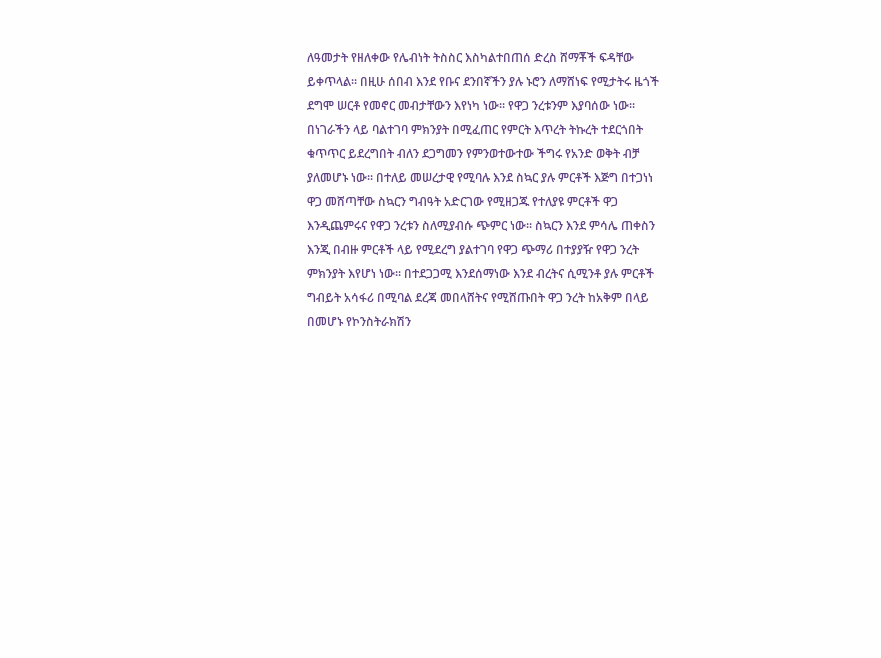ለዓመታት የዘለቀው የሌብነት ትስስር እስካልተበጠሰ ድረስ ሸማቾች ፍዳቸው ይቀጥላል፡፡ በዚሁ ሰበብ እንደ የቡና ደንበኛችን ያሉ ኑሮን ለማሸነፍ የሚታትሩ ዜጎች ደግሞ ሠርቶ የመኖር መብታቸውን እየነካ ነው፡፡ የዋጋ ንረቱንም እያባሰው ነው፡፡ በነገራችን ላይ ባልተገባ ምክንያት በሚፈጠር የምርት እጥረት ትኩረት ተደርጎበት ቁጥጥር ይደረግበት ብለን ደጋግመን የምንወተውተው ችግሩ የአንድ ወቅት ብቻ ያለመሆኑ ነው፡፡ በተለይ መሠረታዊ የሚባሉ እንደ ስኳር ያሉ ምርቶች እጅግ በተጋነነ ዋጋ መሸጣቸው ስኳርን ግብዓት አድርገው የሚዘጋጁ የተለያዩ ምርቶች ዋጋ እንዲጨምሩና የዋጋ ንረቱን ስለሚያብሱ ጭምር ነው፡፡ ስኳርን እንደ ምሳሌ ጠቀስን እንጂ በብዙ ምርቶች ላይ የሚደረግ ያልተገባ የዋጋ ጭማሪ በተያያዥ የዋጋ ንረት ምክንያት እየሆነ ነው፡፡ በተደጋጋሚ እንደሰማነው እንደ ብረትና ሲሚንቶ ያሉ ምርቶች ግብይት አሳፋሪ በሚባል ደረጃ መበላሸትና የሚሸጡበት ዋጋ ንረት ከአቅም በላይ በመሆኑ የኮንስትራክሽን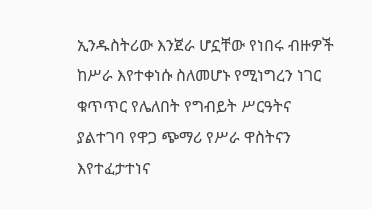ኢንዱስትሪው እንጀራ ሆኗቸው የነበሩ ብዙዎች ከሥራ እየተቀነሱ ስለመሆኑ የሚነግረን ነገር ቁጥጥር የሌለበት የግብይት ሥርዓትና ያልተገባ የዋጋ ጭማሪ የሥራ ዋስትናን እየተፈታተነና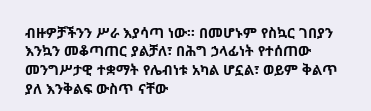ብዙዎቻችንን ሥራ እያሳጣ ነው፡፡ በመሆኑም የስኳር ገበያን እንኳን መቆጣጠር ያልቻለ፣ በሕግ ኃላፊነት የተሰጠው መንግሥታዊ ተቋማት የሌብነቱ አካል ሆኗል፣ ወይም ቅልጥ ያለ እንቅልፍ ውስጥ ናቸው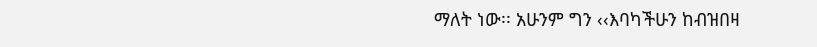ማለት ነው፡፡ አሁንም ግን ‹‹እባካችሁን ከብዝበዛ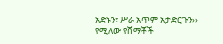አድኑን፣ ሥራ አጥም አታድርጉን›› የሚለው የሸማቾች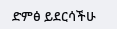ድምፅ ይደርሳችሁ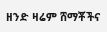ዘንድ ዛሬም ሸማቾችና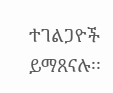ተገልጋዮች ይማጸናሉ፡፡